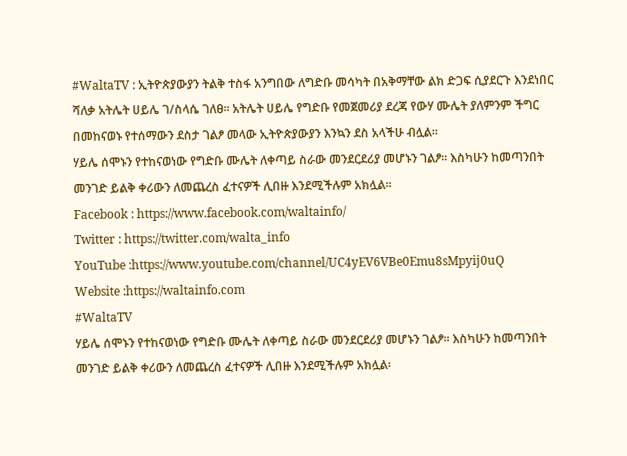#WaltaTV : ኢትዮጵያውያን ትልቅ ተስፋ አንግበው ለግድቡ መሳካት በአቅማቸው ልክ ድጋፍ ሲያደርጉ እንደነበር ሻለቃ አትሌት ሀይሌ ገ/ስላሴ ገለፀ፡፡ አትሌት ሀይሌ የግድቡ የመጀመሪያ ደረጃ የውሃ ሙሌት ያለምንም ችግር በመከናወኑ የተሰማውን ደስታ ገልፆ መላው ኢትዮጵያውያን እንኳን ደስ አላችሁ ብሏል፡፡
ሃይሌ ሰሞኑን የተከናወነው የግድቡ ሙሌት ለቀጣይ ስራው መንደርደሪያ መሆኑን ገልፆ፡፡ እስካሁን ከመጣንበት መንገድ ይልቅ ቀሪውን ለመጨረስ ፈተናዎች ሊበዙ እንደሚችሉም አክሏል፡፡
Facebook : https://www.facebook.com/waltainfo/
Twitter : https://twitter.com/walta_info
YouTube :https://www.youtube.com/channel/UC4yEV6VBe0Emu8sMpyij0uQ
Website :https://waltainfo.com
#WaltaTV
ሃይሌ ሰሞኑን የተከናወነው የግድቡ ሙሌት ለቀጣይ ስራው መንደርደሪያ መሆኑን ገልፆ፡፡ እስካሁን ከመጣንበት መንገድ ይልቅ ቀሪውን ለመጨረስ ፈተናዎች ሊበዙ እንደሚችሉም አክሏል፡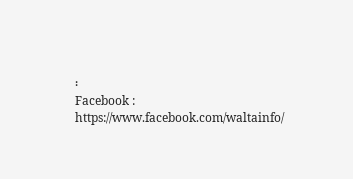፡
Facebook : https://www.facebook.com/waltainfo/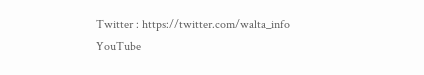Twitter : https://twitter.com/walta_info
YouTube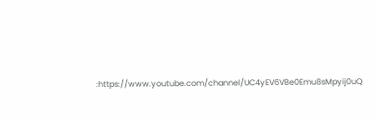:https://www.youtube.com/channel/UC4yEV6VBe0Emu8sMpyij0uQ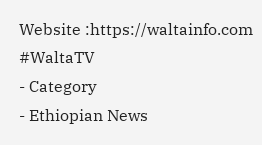Website :https://waltainfo.com
#WaltaTV
- Category
- Ethiopian News